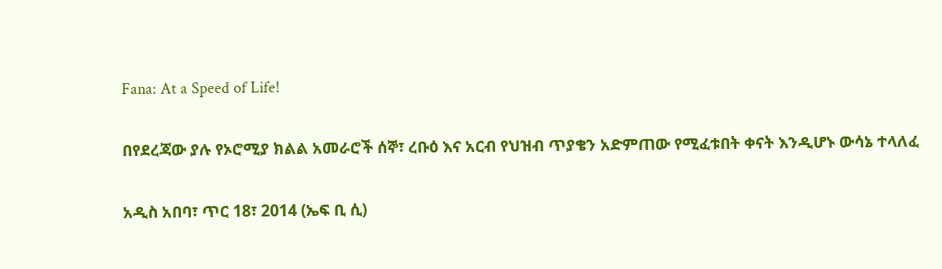Fana: At a Speed of Life!

በየደረጃው ያሉ የኦሮሚያ ክልል አመራሮች ሰኞ፣ ረቡዕ እና አርብ የህዝብ ጥያቄን አድምጠው የሚፈቱበት ቀናት እንዲሆኑ ውሳኔ ተላለፈ

አዲስ አበባ፣ ጥር 18፣ 2014 (ኤፍ ቢ ሲ)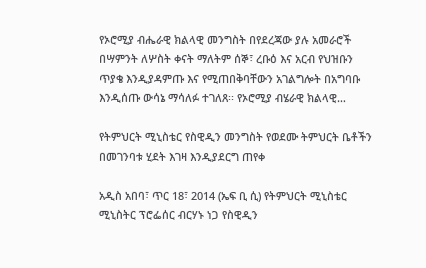የኦሮሚያ ብሔራዊ ክልላዊ መንግስት በየደረጃው ያሉ አመራሮች በሣምንት ለሦስት ቀናት ማለትም ሰኞ፣ ረቡዕ እና አርብ የህዝቡን ጥያቄ እንዲያዳምጡ እና የሚጠበቅባቸውን አገልግሎት በአግባቡ እንዲሰጡ ውሳኔ ማሳለፉ ተገለጸ፡፡ የኦሮሚያ ብሄራዊ ክልላዊ…

የትምህርት ሚኒስቴር የስዊዲን መንግስት የወደሙ ትምህርት ቤቶችን በመገንባቱ ሂደት እገዛ እንዲያደርግ ጠየቀ

አዲስ አበባ፣ ጥር 18፣ 2014 (ኤፍ ቢ ሲ) የትምህርት ሚኒስቴር ሚኒስትር ፕሮፌሰር ብርሃኑ ነጋ የስዊዲን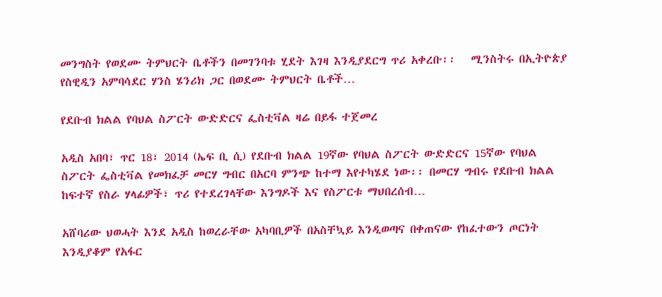መንግስት የወደሙ ትምህርት ቤቶችን በመገንባቱ ሂደት እገዛ እንዲያደርግ ጥሪ አቀረቡ፡፡   ሚንስትሩ በኢትዮጵያ የስዊዲን አምባሳደር ሃንስ ሄንሪክ ጋር በወደሙ ትምህርት ቤቶች…

የደቡብ ክልል የባህል ስፖርት ውድድርና ፌስቲቫል ዛሬ በይፋ ተጀመረ

አዲስ አበባ፣ ጥር 18፣ 2014 (ኤፍ ቢ ሲ) የደቡብ ክልል 19ኛው የባህል ስፖርት ውድድርና 15ኛው የባህል ስፖርት ፌስቲቫል የመክፈቻ መርሃ ግብር በአርባ ምንጭ ከተማ እየተካሄደ ነው፡፡ በመርሃ ግብሩ የደቡብ ክልል ከፍተኛ የስራ ሃላፊዎች፣ ጥሪ የተደረገላቸው እንግዶች እና የስፖርቱ ማህበረሰብ…

አሸባሪው ህወሓት እንደ አዲስ ከወረራቸው አካባቢዎች በአስቸኳይ እንዲወጣና በቀጠናው የከፈተውን ጦርነት እንዲያቆም የአፋር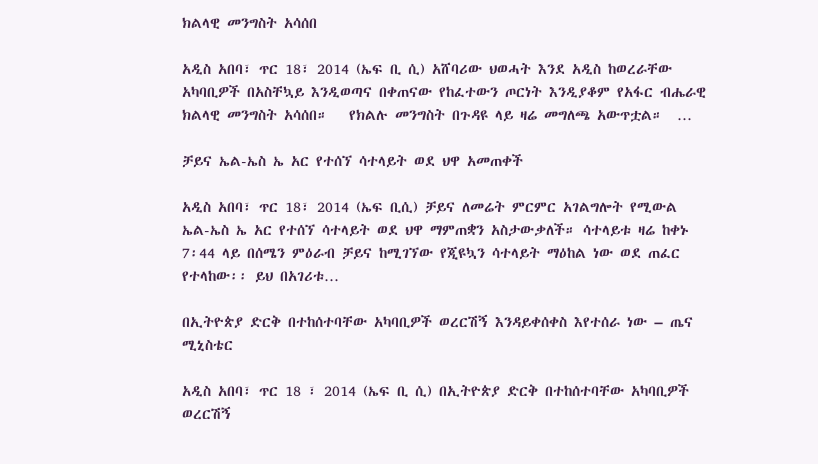ክልላዊ መንግስት አሳሰበ

አዲስ አበባ፣ ጥር 18፣ 2014 (ኤፍ ቢ ሲ) አሸባሪው ህወሓት እንደ አዲስ ከወረራቸው አካባቢዎች በአስቸኳይ እንዲወጣና በቀጠናው የከፈተውን ጦርነት እንዲያቆም የአፋር ብሔራዊ ክልላዊ መንግስት አሳሰበ።   የክልሉ መንግስት በጉዳዩ ላይ ዛሬ መግለጫ አውጥቷል።  …

ቻይና ኤል-ኤስ ኤ አር የተሰኘ ሳተላይት ወደ ህዋ አመጠቀች

አዲስ አበባ፣ ጥር 18፣ 2014 (ኤፍ ቢሲ) ቻይና ለመሬት ምርምር አገልግሎት የሚውል ኤል-ኤስ ኤ አር የተሰኘ ሳተላይት ወደ ህዋ ማምጠቋን አስታውቃለች። ሳተላይቱ ዛሬ ከቀኑ 7፡44 ላይ በሰሜን ምዕራብ ቻይና ከሚገኘው የጂዩኳን ሳተላይት ማዕከል ነው ወደ ጠፈር የተላከው፡፡ ይህ በአገሪቱ…

በኢትዮጵያ ድርቅ በተከሰተባቸው አካባቢዎች ወረርሽኝ እንዳይቀሰቀስ እየተሰራ ነው – ጤና ሚኒስቴር

አዲስ አበባ፣ ጥር 18 ፣ 2014 (ኤፍ ቢ ሲ) በኢትዮጵያ ድርቅ በተከሰተባቸው አካባቢዎች ወረርሽኝ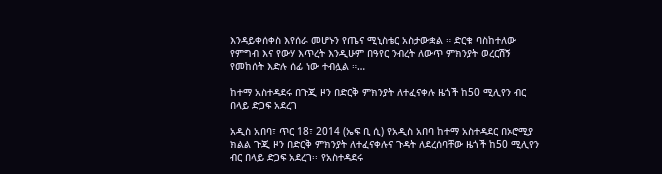እንዳይቀሰቀስ እየሰራ መሆኑን የጤና ሚኒስቴር አስታውቋል ። ድርቁ ባስከተለው የምግብ እና የውሃ እጥረት እንዲሁም በዓየር ንብረት ለውጥ ምክንያት ወረርሽኝ የመከሰት እድሉ ሰፊ ነው ተብሏል ።…

ከተማ አስተዳደሩ በጉጂ ዞን በድርቅ ምክንያት ለተፈናቀሉ ዜጎች ከ50 ሚሊየን ብር በላይ ድጋፍ አደረገ

አዲስ አበባ፣ ጥር 18፣ 2014 (ኤፍ ቢ ሲ) የአዲስ አበባ ከተማ አስተዳደር በኦሮሚያ ክልል ጉጂ ዞን በድርቅ ምክንያት ለተፈናቀሉና ጉዳት ለደረሰባቸው ዜጎች ከ50 ሚሊየን ብር በላይ ድጋፍ አደረገ፡፡ የአስተዳደሩ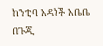ከንቲባ አዳነች አቤቤ በጉጂ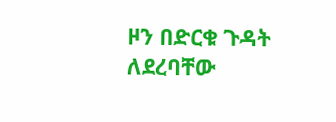ዞን በድርቁ ጉዳት ለደረባቸው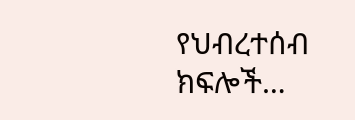የህብረተሰብ ክፍሎች…